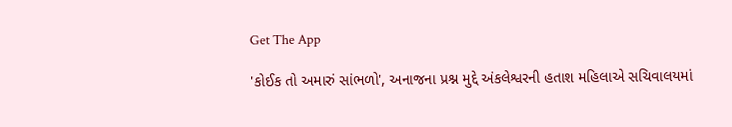Get The App

'કોઈક તો અમારું સાંભળો', અનાજના પ્રશ્ન મુદ્દે અંકલેશ્વરની હતાશ મહિલાએ સચિવાલયમાં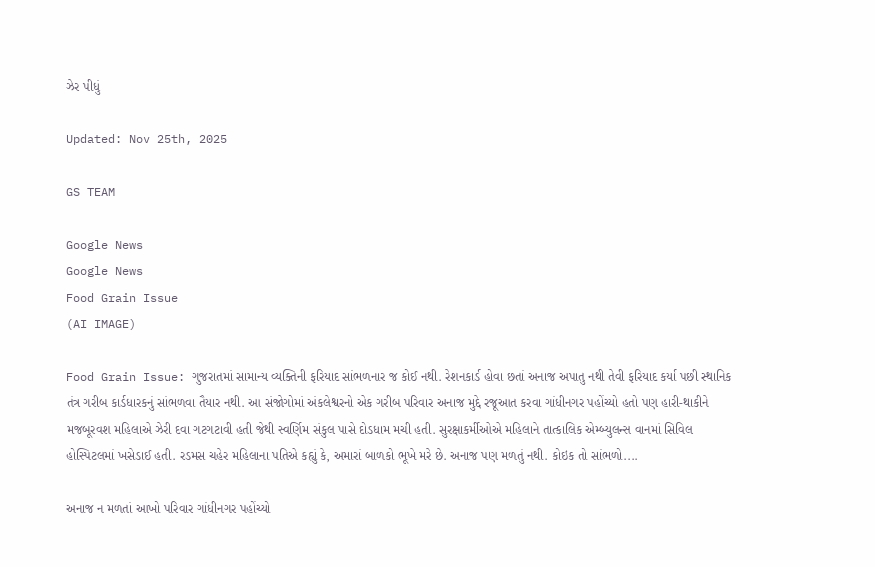ઝેર પીધું

Updated: Nov 25th, 2025

GS TEAM

Google News
Google News
Food Grain Issue
(AI IMAGE)

Food Grain Issue: ગુજરાતમાં સામાન્ય વ્યક્તિની ફરિયાદ સાંભળનાર જ કોઈ નથી. રેશનકાર્ડ હોવા છતાં અનાજ અપાતુ નથી તેવી ફરિયાદ કર્યા પછી સ્થાનિક તંત્ર ગરીબ કાર્ડધારકનું સાંભળવા તૈયાર નથી. આ સંજોગોમાં અંકલેશ્વરનો એક ગરીબ પરિવાર અનાજ મુદ્દે રજૂઆત કરવા ગાંધીનગર પહોંચ્યો હતો પણ હારી-થાકીને મજબૂરવશ મહિલાએ ઝેરી દવા ગટગટાવી હતી જેથી સ્વર્ણિમ સંકુલ પાસે દોડધામ મચી હતી. સુરક્ષાકર્મીઓએ મહિલાને તાત્કાલિક એમ્બ્યુલન્સ વાનમાં સિવિલ હોસ્પિટલમાં ખસેડાઈ હતી. રડમસ ચહેર મહિલાના પતિએ કહ્યું કે, અમારાં બાળકો ભૂખે મરે છે. અનાજ પણ મળતું નથી. કોઇક તો સાંભળો....

અનાજ ન મળતાં આખો પરિવાર ગાંધીનગર પહોંચ્યો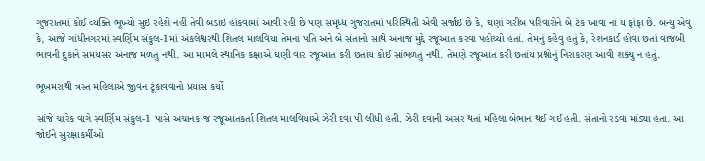ગુજરાતમાં કોઈ વ્યક્તિ ભૂખ્યો સુઇ રહેશે નહીં તેવી બડાઇ હાંકવામાં આવી રહી છે પણ સમૃધ્ધ ગુજરાતમાં પરિસ્થિતી એવી સર્જાઇ છે કે, ઘણાં ગરીબ પરિવારોને બે ટંક ખાવા ના ય ફાંફા છે. બન્યુ એવુ કે, આજે ગાંધીનગરમાં સ્વર્ણિમ સંકુલ-1માં અંકલેશ્વરથી શિતલ માલવિયા તેમના પતિ અને બે સંતાનો સાથે અનાજ મુદ્દે રજૂઆત કરવા પહોચ્યો હતાં. તેમનું કહેવુ હતું કે, રેશનકાર્ડ હોવા છતાં વાજબી ભાવની દુકાને સમયસર અનાજ મળતુ નથી. આ મામલે સ્થાનિક કક્ષાએ ઘણી વાર રજૂઆત કરી છતાંય કોઈ સાંભળતુ નથી. તેમણે રજૂઆત કરી છતાંય પ્રશ્નોનું નિરાકરણ આવી શક્યુ ન હતું.

ભૂખમરાથી ત્રસ્ત મહિલાએ જીવન ટૂંકાવવાનો પ્રયાસ કર્યો

સાંજે ચારેક વાગે સ્વર્ણિમ સંકુલ-1 પાસે અચાનક જ રજૂઆતકર્તા શિતલ માલવિયાએ ઝેરી દવા પી લીધી હતી. ઝેરી દવાની અસર થતાં મહિલા બેભાન થઈ ગઈ હતી. સંતાનો રડવા માંડ્યા હતા. આ જોઈને સુરક્ષાકર્મીઓ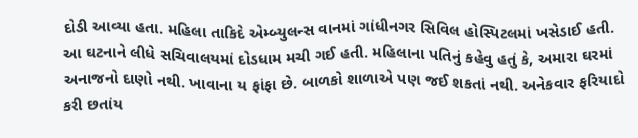દોડી આવ્યા હતા. મહિલા તાકિદે એમ્બ્યુલન્સ વાનમાં ગાંધીનગર સિવિલ હોસ્પિટલમાં ખસેડાઈ હતી. આ ઘટનાને લીધે સચિવાલયમાં દોડધામ મચી ગઈ હતી. મહિલાના પતિનું કહેવુ હતું કે, અમારા ઘરમાં અનાજનો દાણો નથી. ખાવાના ય ફાંફા છે. બાળકો શાળાએ પણ જઈ શકતાં નથી. અનેકવાર ફરિયાદો કરી છતાંય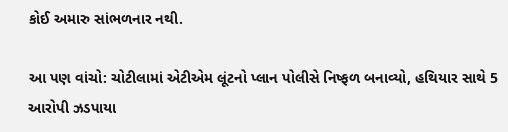કોઈ અમારુ સાંભળનાર નથી.

આ પણ વાંચો: ચોટીલામાં એટીએમ લૂંટનો પ્લાન પોલીસે નિષ્ફળ બનાવ્યો, હથિયાર સાથે 5 આરોપી ઝડપાયા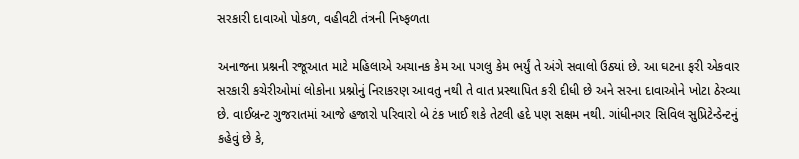સરકારી દાવાઓ પોકળ, વહીવટી તંત્રની નિષ્ફળતા

અનાજના પ્રશ્નની રજૂઆત માટે મહિલાએ અચાનક કેમ આ પગલુ કેમ ભર્યું તે અંગે સવાલો ઉઠ્યાં છે. આ ઘટના ફરી એકવાર સરકારી કચેરીઓમાં લોકોના પ્રશ્નોનું નિરાકરણ આવતુ નથી તે વાત પ્રસ્થાપિત કરી દીધી છે અને સરના દાવાઓને ખોટા ઠેરવ્યા છે. વાઈબ્રન્ટ ગુજરાતમાં આજે હજારો પરિવારો બે ટંક ખાઈ શકે તેટલી હદે પણ સક્ષમ નથી. ગાંધીનગર સિવિલ સુપ્રિટેન્ડેન્ટનું કહેવું છે કે,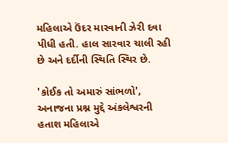મહિલાએ ઉંદર મારવાની ઝેરી દવા પીધી હતી. હાલ સારવાર ચાલી રહી છે અને દર્દીની સ્થિતિ સ્થિર છે.

'કોઈક તો અમારું સાંભળો', અનાજના પ્રશ્ન મુદ્દે અંકલેશ્વરની હતાશ મહિલાએ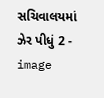સચિવાલયમાં ઝેર પીધું 2 - image